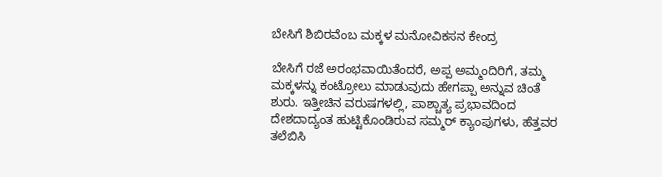ಬೇಸಿಗೆ ಶಿಬಿರವೆಂಬ ಮಕ್ಕಳ ಮನೋವಿಕಸನ ಕೇಂದ್ರ

ಬೇಸಿಗೆ ರಜೆ ಅರಂಭವಾಯಿತೆಂದರೆ, ಅಪ್ಪ ಅಮ್ಮಂದಿರಿಗೆ, ತಮ್ಮ ಮಕ್ಕಳನ್ನು ಕಂಟ್ರೋಲು ಮಾಡುವುದು ಹೇಗಪ್ಪಾ ಅನ್ನುವ ಚಿಂತೆ ಶುರು. ಇತ್ತೀಚಿನ ವರುಷಗಳಲ್ಲಿ, ಪಾಶ್ಚಾತ್ಯ ಪ್ರಭಾವದಿಂದ ದೇಶದಾದ್ಯಂತ ಹುಟ್ಟಿಕೊಂಡಿರುವ ಸಮ್ಮರ್ ಕ್ಯಾಂಪುಗಳು, ಹೆತ್ತವರ ತಲೆಬಿಸಿ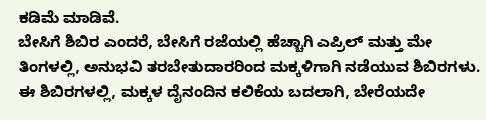ಕಡಿಮೆ ಮಾಡಿವೆ.
ಬೇಸಿಗೆ ಶಿಬಿರ ಎಂದರೆ, ಬೇಸಿಗೆ ರಜೆಯಲ್ಲಿ ಹೆಚ್ಚಾಗಿ ಎಪ್ರಿಲ್ ಮತ್ತು ಮೇ ತಿಂಗಳಲ್ಲಿ, ಅನುಭವಿ ತರಬೇತುದಾರರಿಂದ ಮಕ್ಕಳಿಗಾಗಿ ನಡೆಯುವ ಶಿಬಿರಗಳು. ಈ ಶಿಬಿರಗಳಲ್ಲಿ, ಮಕ್ಕಳ ದೈನಂದಿನ ಕಲಿಕೆಯ ಬದಲಾಗಿ, ಬೇರೆಯದೇ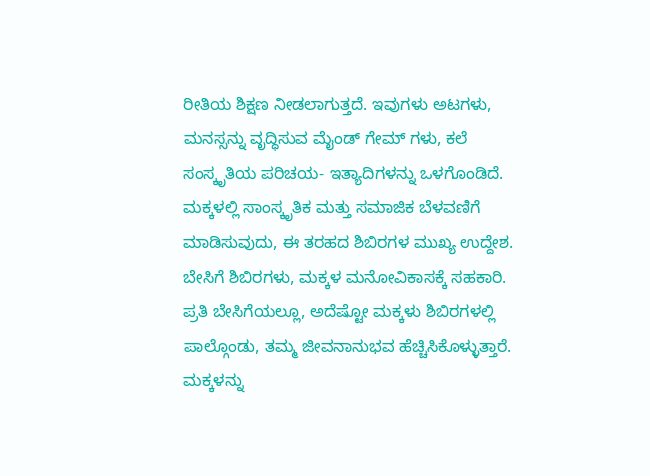ರೀತಿಯ ಶಿಕ್ಷಣ ನೀಡಲಾಗುತ್ತದೆ. ಇವುಗಳು ಅಟಗಳು, ಮನಸ್ಸನ್ನು ವೃದ್ಧಿಸುವ ಮೈಂಡ್ ಗೇಮ್ ಗಳು, ಕಲೆ ಸಂಸ್ಕೃತಿಯ ಪರಿಚಯ- ಇತ್ಯಾದಿಗಳನ್ನು ಒಳಗೊಂಡಿದೆ. ಮಕ್ಕಳಲ್ಲಿ ಸಾಂಸ್ಕೃತಿಕ ಮತ್ತು ಸಮಾಜಿಕ ಬೆಳವಣಿಗೆ ಮಾಡಿಸುವುದು, ಈ ತರಹದ ಶಿಬಿರಗಳ ಮುಖ್ಯ ಉದ್ದೇಶ.
ಬೇಸಿಗೆ ಶಿಬಿರಗಳು, ಮಕ್ಕಳ ಮನೋವಿಕಾಸಕ್ಕೆ ಸಹಕಾರಿ. ಪ್ರತಿ ಬೇಸಿಗೆಯಲ್ಲೂ, ಅದೆಷ್ಟೋ ಮಕ್ಕಳು ಶಿಬಿರಗಳಲ್ಲಿ ಪಾಲ್ಗೊಂಡು, ತಮ್ಮ ಜೀವನಾನುಭವ ಹೆಚ್ಚಿಸಿಕೊಳ್ಳುತ್ತಾರೆ. ಮಕ್ಕಳನ್ನು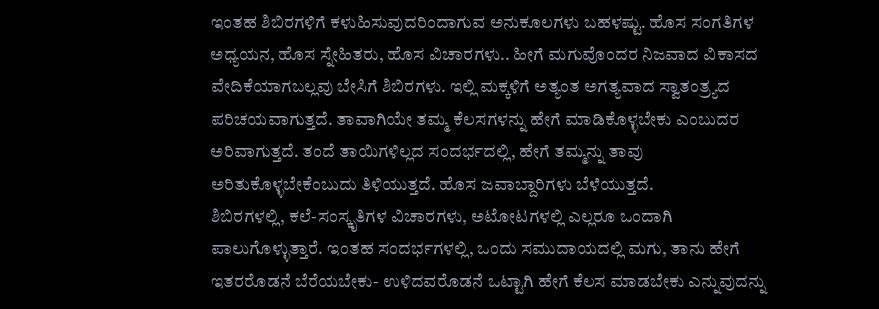ಇಂತಹ ಶಿಬಿರಗಳಿಗೆ ಕಳುಹಿಸುವುದರಿಂದಾಗುವ ಅನುಕೂಲಗಳು ಬಹಳಷ್ಟು. ಹೊಸ ಸಂಗತಿಗಳ ಅಧ್ಯಯನ, ಹೊಸ ಸ್ನೇಹಿತರು, ಹೊಸ ವಿಚಾರಗಳು.. ಹೀಗೆ ಮಗುವೊಂದರ ನಿಜವಾದ ವಿಕಾಸದ ವೇದಿಕೆಯಾಗಬಲ್ಲವು ಬೇಸಿಗೆ ಶಿಬಿರಗಳು. ಇಲ್ಲಿ ಮಕ್ಕಳಿಗೆ ಅತ್ಯಂತ ಅಗತ್ಯವಾದ ಸ್ವಾತಂತ್ರ್ಯದ ಪರಿಚಯವಾಗುತ್ತದೆ. ತಾವಾಗಿಯೇ ತಮ್ಮ ಕೆಲಸಗಳನ್ನು ಹೇಗೆ ಮಾಡಿಕೊಳ್ಳಬೇಕು ಎಂಬುದರ ಅರಿವಾಗುತ್ತದೆ. ತಂದೆ ತಾಯಿಗಳಿಲ್ಲದ ಸಂದರ್ಭದಲ್ಲಿ, ಹೇಗೆ ತಮ್ಮನ್ನು ತಾವು ಅರಿತುಕೊಳ್ಳಬೇಕೆಂಬುದು ತಿಳಿಯುತ್ತದೆ. ಹೊಸ ಜವಾಬ್ದಾರಿಗಳು ಬೆಳೆಯುತ್ತದೆ.
ಶಿಬಿರಗಳಲ್ಲಿ, ಕಲೆ-ಸಂಸ್ಕೃತಿಗಳ ವಿಚಾರಗಳು, ಅಟೋಟಗಳಲ್ಲಿ ಎಲ್ಲರೂ ಒಂದಾಗಿ ಪಾಲುಗೊಳ್ಳುತ್ತಾರೆ. ಇಂತಹ ಸಂದರ್ಭಗಳಲ್ಲಿ, ಒಂದು ಸಮುದಾಯದಲ್ಲಿ ಮಗು, ತಾನು ಹೇಗೆ ಇತರರೊಡನೆ ಬೆರೆಯಬೇಕು- ಉಳಿದವರೊಡನೆ ಒಟ್ಟಾಗಿ ಹೇಗೆ ಕೆಲಸ ಮಾಡಬೇಕು ಎನ್ನುವುದನ್ನು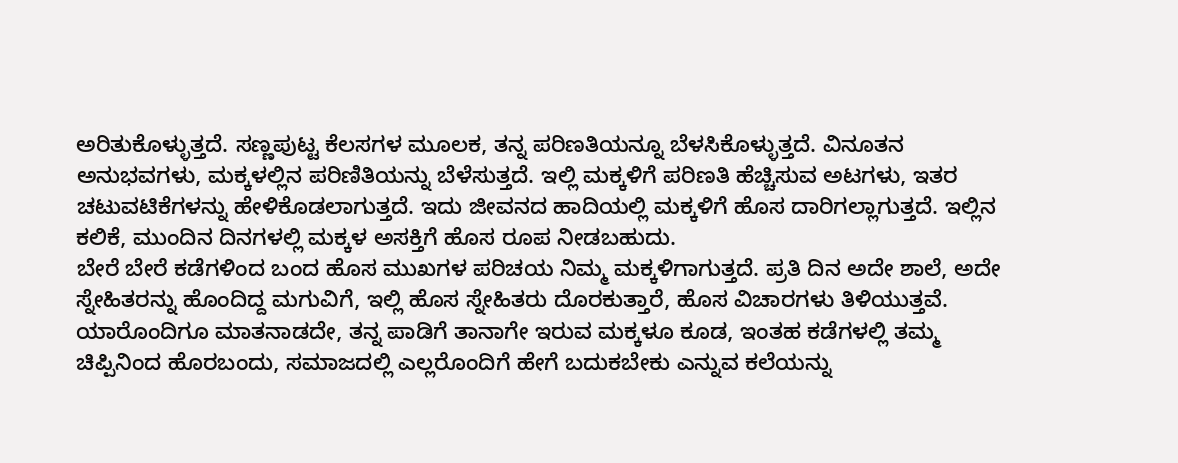ಅರಿತುಕೊಳ್ಳುತ್ತದೆ. ಸಣ್ಣಪುಟ್ಟ ಕೆಲಸಗಳ ಮೂಲಕ, ತನ್ನ ಪರಿಣತಿಯನ್ನೂ ಬೆಳಸಿಕೊಳ್ಳುತ್ತದೆ. ವಿನೂತನ ಅನುಭವಗಳು, ಮಕ್ಕಳಲ್ಲಿನ ಪರಿಣಿತಿಯನ್ನು ಬೆಳೆಸುತ್ತದೆ. ಇಲ್ಲಿ ಮಕ್ಕಳಿಗೆ ಪರಿಣತಿ ಹೆಚ್ಚಿಸುವ ಅಟಗಳು, ಇತರ ಚಟುವಟಿಕೆಗಳನ್ನು ಹೇಳಿಕೊಡಲಾಗುತ್ತದೆ. ಇದು ಜೀವನದ ಹಾದಿಯಲ್ಲಿ ಮಕ್ಕಳಿಗೆ ಹೊಸ ದಾರಿಗಲ್ಲಾಗುತ್ತದೆ. ಇಲ್ಲಿನ ಕಲಿಕೆ, ಮುಂದಿನ ದಿನಗಳಲ್ಲಿ ಮಕ್ಕಳ ಅಸಕ್ತಿಗೆ ಹೊಸ ರೂಪ ನೀಡಬಹುದು.
ಬೇರೆ ಬೇರೆ ಕಡೆಗಳಿಂದ ಬಂದ ಹೊಸ ಮುಖಗಳ ಪರಿಚಯ ನಿಮ್ಮ ಮಕ್ಕಳಿಗಾಗುತ್ತದೆ. ಪ್ರತಿ ದಿನ ಅದೇ ಶಾಲೆ, ಅದೇ ಸ್ನೇಹಿತರನ್ನು ಹೊಂದಿದ್ದ ಮಗುವಿಗೆ, ಇಲ್ಲಿ ಹೊಸ ಸ್ನೇಹಿತರು ದೊರಕುತ್ತಾರೆ, ಹೊಸ ವಿಚಾರಗಳು ತಿಳಿಯುತ್ತವೆ. ಯಾರೊಂದಿಗೂ ಮಾತನಾಡದೇ, ತನ್ನ ಪಾಡಿಗೆ ತಾನಾಗೇ ಇರುವ ಮಕ್ಕಳೂ ಕೂಡ, ಇಂತಹ ಕಡೆಗಳಲ್ಲಿ ತಮ್ಮ ಚಿಪ್ಪಿನಿಂದ ಹೊರಬಂದು, ಸಮಾಜದಲ್ಲಿ ಎಲ್ಲರೊಂದಿಗೆ ಹೇಗೆ ಬದುಕಬೇಕು ಎನ್ನುವ ಕಲೆಯನ್ನು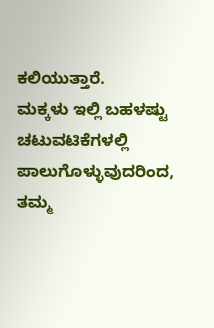ಕಲಿಯುತ್ತಾರೆ.
ಮಕ್ಕಳು ಇಲ್ಲಿ ಬಹಳಷ್ಟು ಚಟುವಟಿಕೆಗಳಲ್ಲಿ ಪಾಲುಗೊಳ್ಳುವುದರಿಂದ, ತಮ್ಮ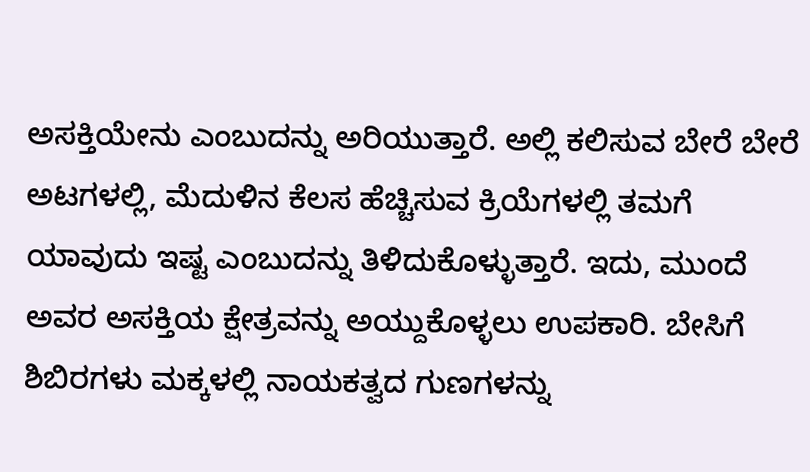ಅಸಕ್ತಿಯೇನು ಎಂಬುದನ್ನು ಅರಿಯುತ್ತಾರೆ. ಅಲ್ಲಿ ಕಲಿಸುವ ಬೇರೆ ಬೇರೆ ಅಟಗಳಲ್ಲಿ, ಮೆದುಳಿನ ಕೆಲಸ ಹೆಚ್ಚಿಸುವ ಕ್ರಿಯೆಗಳಲ್ಲಿ ತಮಗೆ ಯಾವುದು ಇಷ್ಟ ಎಂಬುದನ್ನು ತಿಳಿದುಕೊಳ್ಳುತ್ತಾರೆ. ಇದು, ಮುಂದೆ ಅವರ ಅಸಕ್ತಿಯ ಕ್ಷೇತ್ರವನ್ನು ಅಯ್ದುಕೊಳ್ಳಲು ಉಪಕಾರಿ. ಬೇಸಿಗೆ ಶಿಬಿರಗಳು ಮಕ್ಕಳಲ್ಲಿ ನಾಯಕತ್ವದ ಗುಣಗಳನ್ನು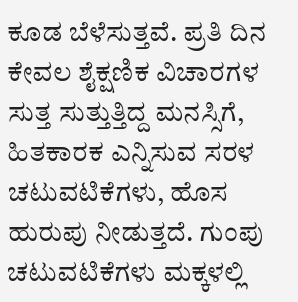ಕೂಡ ಬೆಳೆಸುತ್ತವೆ. ಪ್ರತಿ ದಿನ ಕೇವಲ ಶೈಕ್ಷಣಿಕ ವಿಚಾರಗಳ ಸುತ್ತ ಸುತ್ತುತ್ತಿದ್ದ ಮನಸ್ಸಿಗೆ, ಹಿತಕಾರಕ ಎನ್ನಿಸುವ ಸರಳ ಚಟುವಟಿಕೆಗಳು, ಹೊಸ ಹುರುಪು ನೀಡುತ್ತದೆ. ಗುಂಪು ಚಟುವಟಿಕೆಗಳು ಮಕ್ಕಳಲ್ಲಿ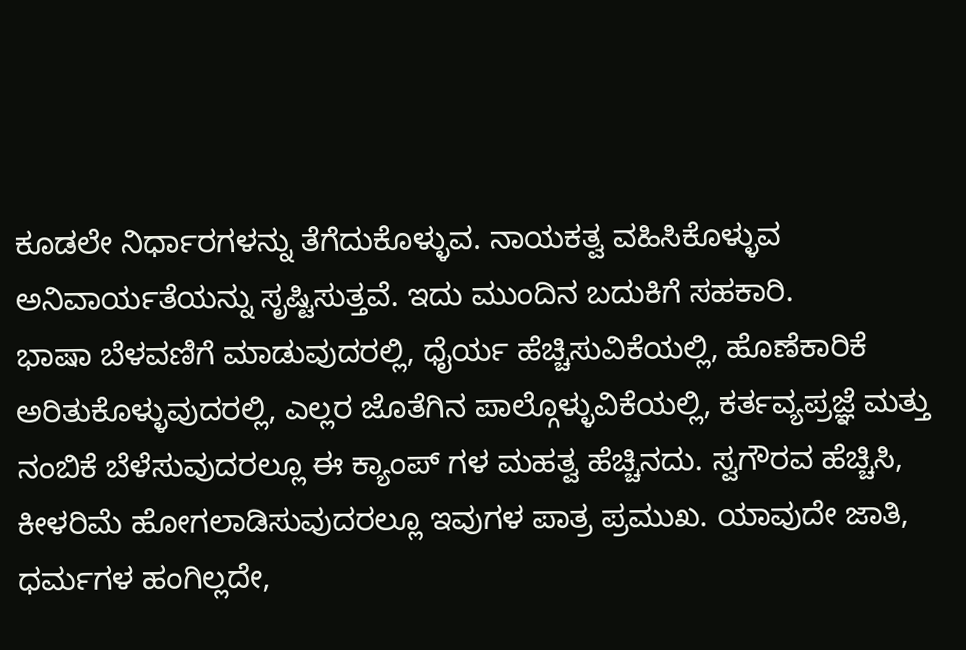ಕೂಡಲೇ ನಿರ್ಧಾರಗಳನ್ನು ತೆಗೆದುಕೊಳ್ಳುವ. ನಾಯಕತ್ವ ವಹಿಸಿಕೊಳ್ಳುವ ಅನಿವಾರ್ಯತೆಯನ್ನು ಸೃಷ್ಟಿಸುತ್ತವೆ. ಇದು ಮುಂದಿನ ಬದುಕಿಗೆ ಸಹಕಾರಿ.
ಭಾಷಾ ಬೆಳವಣಿಗೆ ಮಾಡುವುದರಲ್ಲಿ, ಧೈರ್ಯ ಹೆಚ್ಚಿಸುವಿಕೆಯಲ್ಲಿ, ಹೊಣೆಕಾರಿಕೆ ಅರಿತುಕೊಳ್ಳುವುದರಲ್ಲಿ, ಎಲ್ಲರ ಜೊತೆಗಿನ ಪಾಲ್ಗೊಳ್ಳುವಿಕೆಯಲ್ಲಿ, ಕರ್ತವ್ಯಪ್ರಜ್ಞೆ ಮತ್ತು ನಂಬಿಕೆ ಬೆಳೆಸುವುದರಲ್ಲೂ ಈ ಕ್ಯಾಂಪ್ ಗಳ ಮಹತ್ವ ಹೆಚ್ಚಿನದು. ಸ್ವಗೌರವ ಹೆಚ್ಚಿಸಿ, ಕೀಳರಿಮೆ ಹೋಗಲಾಡಿಸುವುದರಲ್ಲೂ ಇವುಗಳ ಪಾತ್ರ ಪ್ರಮುಖ. ಯಾವುದೇ ಜಾತಿ, ಧರ್ಮಗಳ ಹಂಗಿಲ್ಲದೇ,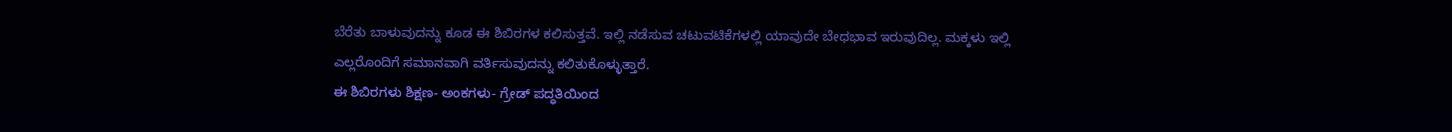ಬೆರೆತು ಬಾಳುವುದನ್ನು ಕೂಡ ಈ ಶಿಬಿರಗಳ ಕಲಿಸುತ್ತವೆ. ಇಲ್ಲಿ ನಡೆಸುವ ಚಟುವಟಿಕೆಗಳಲ್ಲಿ ಯಾವುದೇ ಬೇಧಭಾವ ಇರುವುದಿಲ್ಲ. ಮಕ್ಕಳು ಇಲ್ಲಿ ಎಲ್ಲರೊಂದಿಗೆ ಸಮಾನವಾಗಿ ವರ್ತಿಸುವುದನ್ನು ಕಲಿತುಕೊಳ್ಳುತ್ತಾರೆ.
ಈ ಶಿಬಿರಗಳು ಶಿಕ್ಷಣ- ಅಂಕಗಳು- ಗ್ರೇಡ್ ಪದ್ಧತಿಯಿಂದ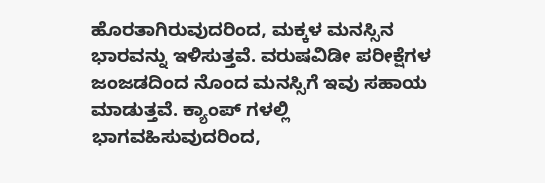ಹೊರತಾಗಿರುವುದರಿಂದ, ಮಕ್ಕಳ ಮನಸ್ಸಿನ ಭಾರವನ್ನು ಇಳಿಸುತ್ತವೆ. ವರುಷವಿಡೀ ಪರೀಕ್ಷೆಗಳ ಜಂಜಡದಿಂದ ನೊಂದ ಮನಸ್ಸಿಗೆ ಇವು ಸಹಾಯ ಮಾಡುತ್ತವೆ. ಕ್ಯಾಂಪ್ ಗಳಲ್ಲಿ ಭಾಗವಹಿಸುವುದರಿಂದ,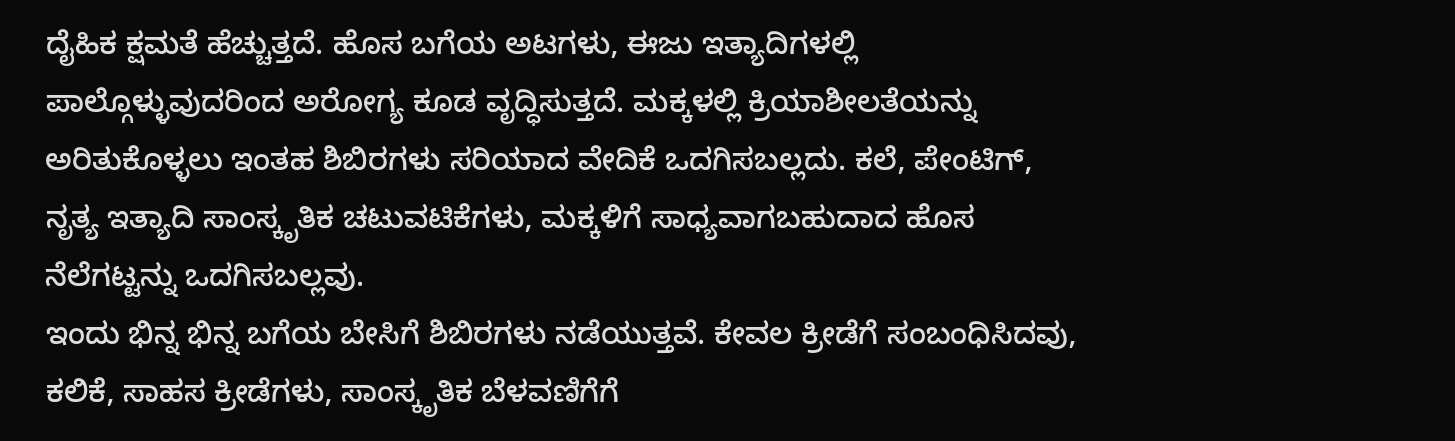ದೈಹಿಕ ಕ್ಷಮತೆ ಹೆಚ್ಚುತ್ತದೆ. ಹೊಸ ಬಗೆಯ ಅಟಗಳು, ಈಜು ಇತ್ಯಾದಿಗಳಲ್ಲಿ ಪಾಲ್ಗೊಳ್ಳುವುದರಿಂದ ಅರೋಗ್ಯ ಕೂಡ ವೃದ್ಧಿಸುತ್ತದೆ. ಮಕ್ಕಳಲ್ಲಿ ಕ್ರಿಯಾಶೀಲತೆಯನ್ನು ಅರಿತುಕೊಳ್ಳಲು ಇಂತಹ ಶಿಬಿರಗಳು ಸರಿಯಾದ ವೇದಿಕೆ ಒದಗಿಸಬಲ್ಲದು. ಕಲೆ, ಪೇಂಟಿಗ್, ನೃತ್ಯ ಇತ್ಯಾದಿ ಸಾಂಸ್ಕೃತಿಕ ಚಟುವಟಿಕೆಗಳು, ಮಕ್ಕಳಿಗೆ ಸಾಧ್ಯವಾಗಬಹುದಾದ ಹೊಸ ನೆಲೆಗಟ್ಟನ್ನು ಒದಗಿಸಬಲ್ಲವು.
ಇಂದು ಭಿನ್ನ ಭಿನ್ನ ಬಗೆಯ ಬೇಸಿಗೆ ಶಿಬಿರಗಳು ನಡೆಯುತ್ತವೆ. ಕೇವಲ ಕ್ರೀಡೆಗೆ ಸಂಬಂಧಿಸಿದವು, ಕಲಿಕೆ, ಸಾಹಸ ಕ್ರೀಡೆಗಳು, ಸಾಂಸ್ಕೃತಿಕ ಬೆಳವಣಿಗೆಗೆ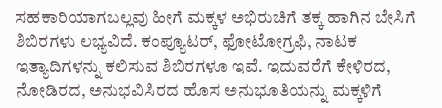ಸಹಕಾರಿಯಾಗಬಲ್ಲವು ಹೀಗೆ ಮಕ್ಕಳ ಅಭಿರುಚಿಗೆ ತಕ್ಕ ಹಾಗಿನ ಬೇಸಿಗೆ ಶಿಬಿರಗಳು ಲಭ್ಯವಿದೆ. ಕಂಪ್ಯೂಟರ್, ಫೋಟೋಗ್ರಫಿ, ನಾಟಕ ಇತ್ಯಾದಿಗಳನ್ನು ಕಲಿಸುವ ಶಿಬಿರಗಳೂ ಇವೆ. ಇದುವರೆಗೆ ಕೇಳಿರದ, ನೋಡಿರದ, ಅನುಭವಿಸಿರದ ಹೊಸ ಅನುಭೂತಿಯನ್ನು ಮಕ್ಕಳಿಗೆ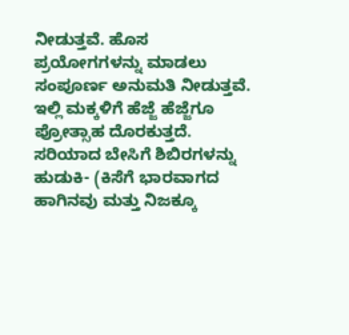ನೀಡುತ್ತವೆ. ಹೊಸ ಪ್ರಯೋಗಗಳನ್ನು ಮಾಡಲು ಸಂಪೂರ್ಣ ಅನುಮತಿ ನೀಡುತ್ತವೆ. ಇಲ್ಲಿ ಮಕ್ಕಳಿಗೆ ಹೆಜ್ಜೆ ಹೆಜ್ಜೆಗೂ ಪ್ರೋತ್ಸಾಹ ದೊರಕುತ್ತದೆ. ಸರಿಯಾದ ಬೇಸಿಗೆ ಶಿಬಿರಗಳನ್ನು ಹುಡುಕಿ- (ಕಿಸೆಗೆ ಭಾರವಾಗದ ಹಾಗಿನವು ಮತ್ತು ನಿಜಕ್ಕೂ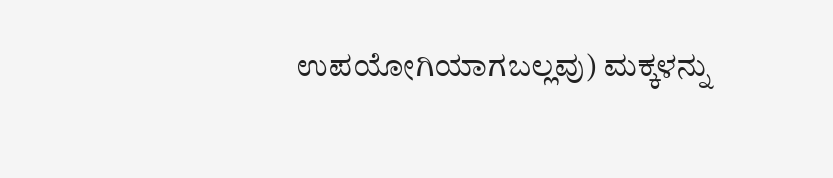ಉಪಯೋಗಿಯಾಗಬಲ್ಲವು) ಮಕ್ಕಳನ್ನು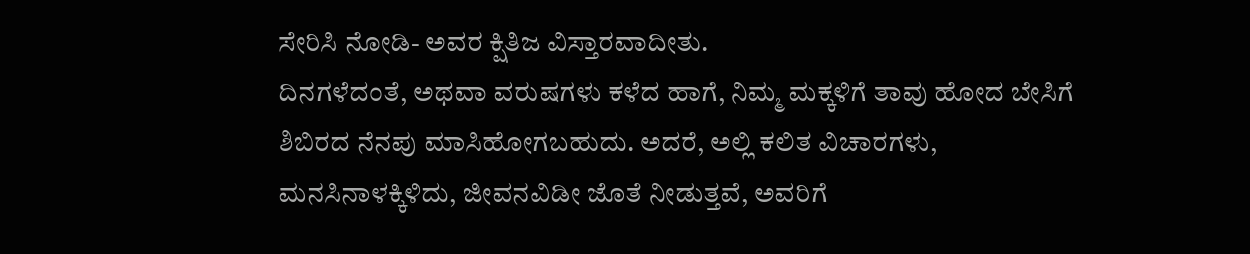ಸೇರಿಸಿ ನೋಡಿ- ಅವರ ಕ್ಷಿತಿಜ ವಿಸ್ತಾರವಾದೀತು.
ದಿನಗಳೆದಂತೆ, ಅಥವಾ ವರುಷಗಳು ಕಳೆದ ಹಾಗೆ, ನಿಮ್ಮ ಮಕ್ಕಳಿಗೆ ತಾವು ಹೋದ ಬೇಸಿಗೆ ಶಿಬಿರದ ನೆನಪು ಮಾಸಿಹೋಗಬಹುದು. ಅದರೆ, ಅಲ್ಲಿ ಕಲಿತ ವಿಚಾರಗಳು, ಮನಸಿನಾಳಕ್ಕಿಳಿದು, ಜೀವನವಿಡೀ ಜೊತೆ ನೀಡುತ್ತವೆ, ಅವರಿಗೆ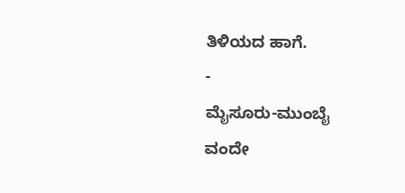ತಿಳಿಯದ ಹಾಗೆ.
-
ಮೈಸೂರು-ಮುಂಬೈ ವಂದೇ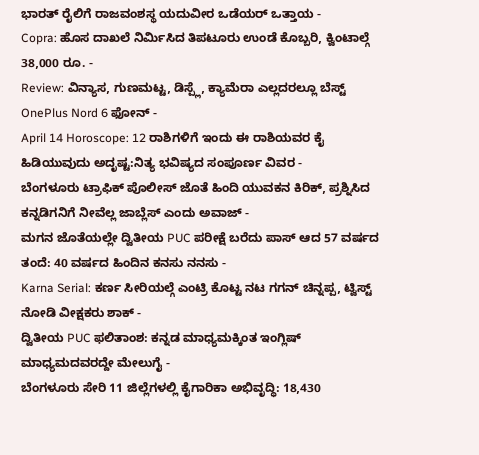ಭಾರತ್ ರೈಲಿಗೆ ರಾಜವಂಶಸ್ಥ ಯದುವೀರ ಒಡೆಯರ್ ಒತ್ತಾಯ -
Copra: ಹೊಸ ದಾಖಲೆ ನಿರ್ಮಿಸಿದ ತಿಪಟೂರು ಉಂಡೆ ಕೊಬ್ಬರಿ, ಕ್ವಿಂಟಾಲ್ಗೆ 38,000 ರೂ. -
Review: ವಿನ್ಯಾಸ, ಗುಣಮಟ್ಟ, ಡಿಸ್ಪ್ಲೆ, ಕ್ಯಾಮೆರಾ ಎಲ್ಲದರಲ್ಲೂ ಬೆಸ್ಟ್ OnePlus Nord 6 ಫೋನ್ -
April 14 Horoscope: 12 ರಾಶಿಗಳಿಗೆ ಇಂದು ಈ ರಾಶಿಯವರ ಕೈ ಹಿಡಿಯುವುದು ಅದೃಷ್ಟ:ನಿತ್ಯ ಭವಿಷ್ಯದ ಸಂಪೂರ್ಣ ವಿವರ -
ಬೆಂಗಳೂರು ಟ್ರಾಫಿಕ್ ಪೊಲೀಸ್ ಜೊತೆ ಹಿಂದಿ ಯುವಕನ ಕಿರಿಕ್, ಪ್ರಶ್ನಿಸಿದ ಕನ್ನಡಿಗನಿಗೆ ನೀವೆಲ್ಲ ಜಾಬ್ಲೆಸ್ ಎಂದು ಅವಾಜ್ -
ಮಗನ ಜೊತೆಯಲ್ಲೇ ದ್ವಿತೀಯ PUC ಪರೀಕ್ಷೆ ಬರೆದು ಪಾಸ್ ಆದ 57 ವರ್ಷದ ತಂದೆ: 40 ವರ್ಷದ ಹಿಂದಿನ ಕನಸು ನನಸು -
Karna Serial: ಕರ್ಣ ಸೀರಿಯಲ್ಗೆ ಎಂಟ್ರಿ ಕೊಟ್ಟ ನಟ ಗಗನ್ ಚಿನ್ನಪ್ಪ, ಟ್ವಿಸ್ಟ್ ನೋಡಿ ವೀಕ್ಷಕರು ಶಾಕ್ -
ದ್ವಿತೀಯ PUC ಫಲಿತಾಂಶ: ಕನ್ನಡ ಮಾಧ್ಯಮಕ್ಕಿಂತ ಇಂಗ್ಲಿಷ್ ಮಾಧ್ಯಮದವರದ್ದೇ ಮೇಲುಗೈ -
ಬೆಂಗಳೂರು ಸೇರಿ 11 ಜಿಲ್ಲೆಗಳಲ್ಲಿ ಕೈಗಾರಿಕಾ ಅಭಿವೃದ್ಧಿ: 18,430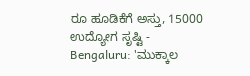ರೂ ಹೂಡಿಕೆಗೆ ಅಸ್ತು, 15000 ಉದ್ಯೋಗ ಸೃಷ್ಟಿ -
Bengaluru: 'ಮುಕ್ಕಾಲ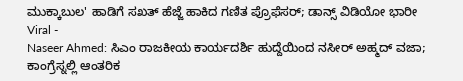ಮುಕ್ಕಾಬುಲ' ಹಾಡಿಗೆ ಸಖತ್ ಹೆಜ್ಜೆ ಹಾಕಿದ ಗಣಿತ ಪ್ರೊಫೆಸರ್; ಡಾನ್ಸ್ ವಿಡಿಯೋ ಭಾರೀ Viral -
Naseer Ahmed: ಸಿಎಂ ರಾಜಕೀಯ ಕಾರ್ಯದರ್ಶಿ ಹುದ್ದೆಯಿಂದ ನಸೀರ್ ಅಹ್ಮದ್ ವಜಾ; ಕಾಂಗ್ರೆಸ್ನಲ್ಲಿ ಆಂತರಿಕ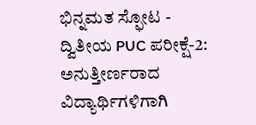ಭಿನ್ನಮತ ಸ್ಫೋಟ -
ದ್ವಿತೀಯ PUC ಪರೀಕ್ಷೆ-2: ಅನುತ್ತೀರ್ಣರಾದ ವಿದ್ಯಾರ್ಥಿಗಳಿಗಾಗಿ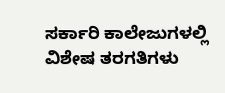ಸರ್ಕಾರಿ ಕಾಲೇಜುಗಳಲ್ಲಿ ವಿಶೇಷ ತರಗತಿಗಳು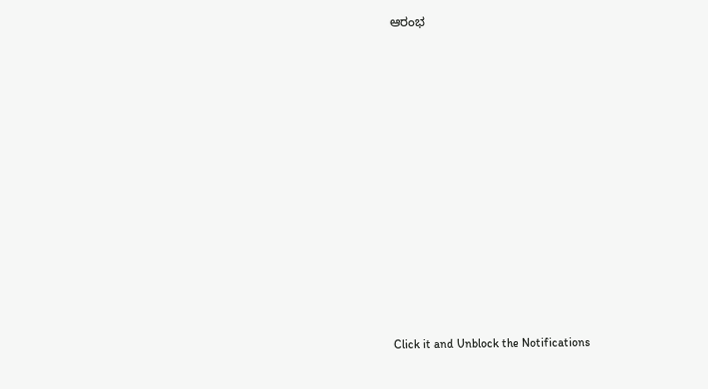ಆರಂಭ












Click it and Unblock the Notifications